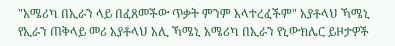"አሜሪካ በኢራን ላይ በፈጸመችው ጥቃት ምንም አላተረፈችም" አያቶላህ ኻሜኒ
የኢራን ጠቅላይ መሪ አያቶላህ አሊ ኻሜኒ አሜሪካ በኢራን የኒውክሌር ይዞታዎች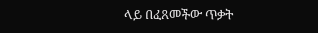ላይ በፈጸመችው ጥቃት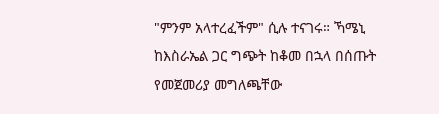"ምንም አላተረፈችም" ሲሉ ተናገሩ። ኻሜኒ ከእስራኤል ጋር ግጭት ከቆመ በኋላ በሰጡት የመጀመሪያ መግለጫቸው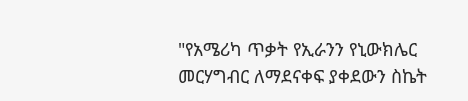"የአሜሪካ ጥቃት የኢራንን የኒውክሌር መርሃግብር ለማደናቀፍ ያቀደውን ስኬት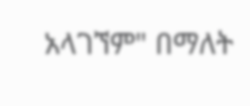አላገኘም" በማለት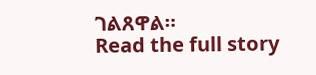ገልጸዋል።
Read the full story